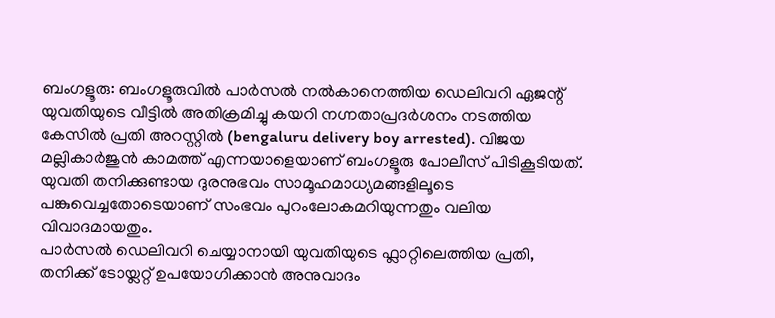ബംഗളൂരു: ബംഗളൂരുവിൽ പാർസൽ നൽകാനെത്തിയ ഡെലിവറി ഏജന്റ് യുവതിയുടെ വീട്ടിൽ അതിക്രമിച്ചു കയറി നഗ്നതാപ്രദർശനം നടത്തിയ കേസിൽ പ്രതി അറസ്റ്റിൽ (bengaluru delivery boy arrested). വിജയ മല്ലികാർജുൻ കാമത്ത് എന്നയാളെയാണ് ബംഗളൂരു പോലീസ് പിടികൂടിയത്. യുവതി തനിക്കുണ്ടായ ദുരനുഭവം സാമൂഹമാധ്യമങ്ങളിലൂടെ പങ്കുവെച്ചതോടെയാണ് സംഭവം പുറംലോകമറിയുന്നതും വലിയ വിവാദമായതും.
പാർസൽ ഡെലിവറി ചെയ്യാനായി യുവതിയുടെ ഫ്ലാറ്റിലെത്തിയ പ്രതി, തനിക്ക് ടോയ്ലറ്റ് ഉപയോഗിക്കാൻ അനുവാദം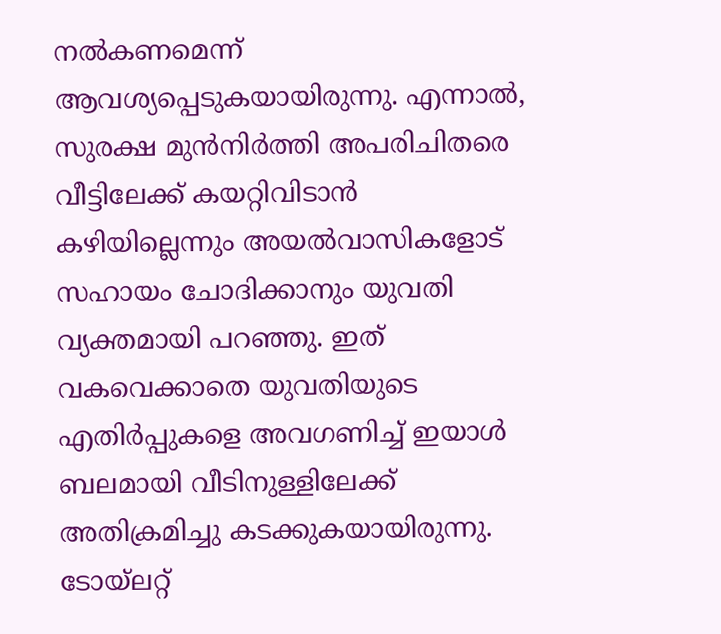നൽകണമെന്ന് ആവശ്യപ്പെടുകയായിരുന്നു. എന്നാൽ, സുരക്ഷ മുൻനിർത്തി അപരിചിതരെ വീട്ടിലേക്ക് കയറ്റിവിടാൻ കഴിയില്ലെന്നും അയൽവാസികളോട് സഹായം ചോദിക്കാനും യുവതി വ്യക്തമായി പറഞ്ഞു. ഇത് വകവെക്കാതെ യുവതിയുടെ എതിർപ്പുകളെ അവഗണിച്ച് ഇയാൾ ബലമായി വീടിനുള്ളിലേക്ക് അതിക്രമിച്ചു കടക്കുകയായിരുന്നു. ടോയ്ലറ്റ്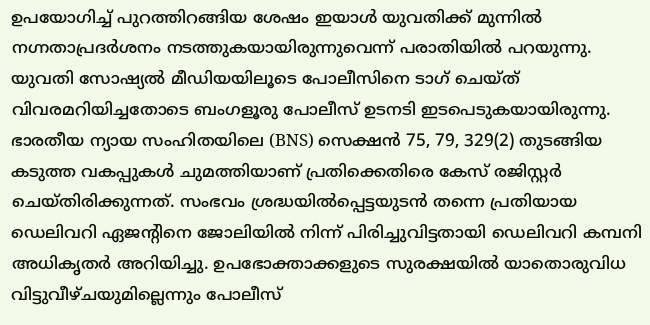ഉപയോഗിച്ച് പുറത്തിറങ്ങിയ ശേഷം ഇയാൾ യുവതിക്ക് മുന്നിൽ നഗ്നതാപ്രദർശനം നടത്തുകയായിരുന്നുവെന്ന് പരാതിയിൽ പറയുന്നു.
യുവതി സോഷ്യൽ മീഡിയയിലൂടെ പോലീസിനെ ടാഗ് ചെയ്ത് വിവരമറിയിച്ചതോടെ ബംഗളൂരു പോലീസ് ഉടനടി ഇടപെടുകയായിരുന്നു. ഭാരതീയ ന്യായ സംഹിതയിലെ (BNS) സെക്ഷൻ 75, 79, 329(2) തുടങ്ങിയ കടുത്ത വകപ്പുകൾ ചുമത്തിയാണ് പ്രതിക്കെതിരെ കേസ് രജിസ്റ്റർ ചെയ്തിരിക്കുന്നത്. സംഭവം ശ്രദ്ധയിൽപ്പെട്ടയുടൻ തന്നെ പ്രതിയായ ഡെലിവറി ഏജന്റിനെ ജോലിയിൽ നിന്ന് പിരിച്ചുവിട്ടതായി ഡെലിവറി കമ്പനി അധികൃതർ അറിയിച്ചു. ഉപഭോക്താക്കളുടെ സുരക്ഷയിൽ യാതൊരുവിധ വിട്ടുവീഴ്ചയുമില്ലെന്നും പോലീസ്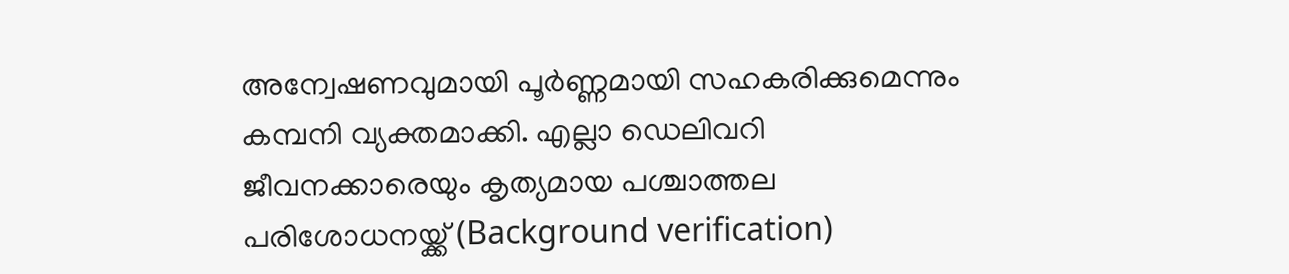അന്വേഷണവുമായി പൂർണ്ണമായി സഹകരിക്കുമെന്നും കമ്പനി വ്യക്തമാക്കി. എല്ലാ ഡെലിവറി ജീവനക്കാരെയും കൃത്യമായ പശ്ചാത്തല പരിശോധനയ്ക്ക് (Background verification)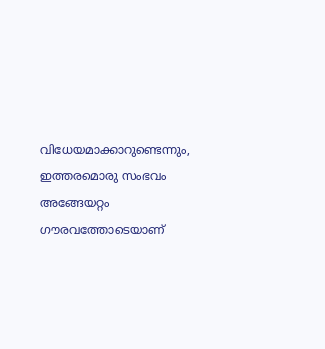വിധേയമാക്കാറുണ്ടെന്നും, ഇത്തരമൊരു സംഭവം അങ്ങേയറ്റം ഗൗരവത്തോടെയാണ്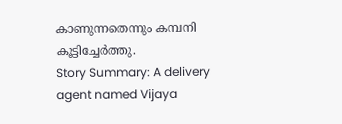കാണുന്നതെന്നും കമ്പനി കൂട്ടിച്ചേർത്തു.
Story Summary: A delivery agent named Vijaya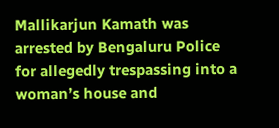Mallikarjun Kamath was arrested by Bengaluru Police for allegedly trespassing into a woman’s house and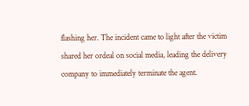flashing her. The incident came to light after the victim shared her ordeal on social media, leading the delivery company to immediately terminate the agent.